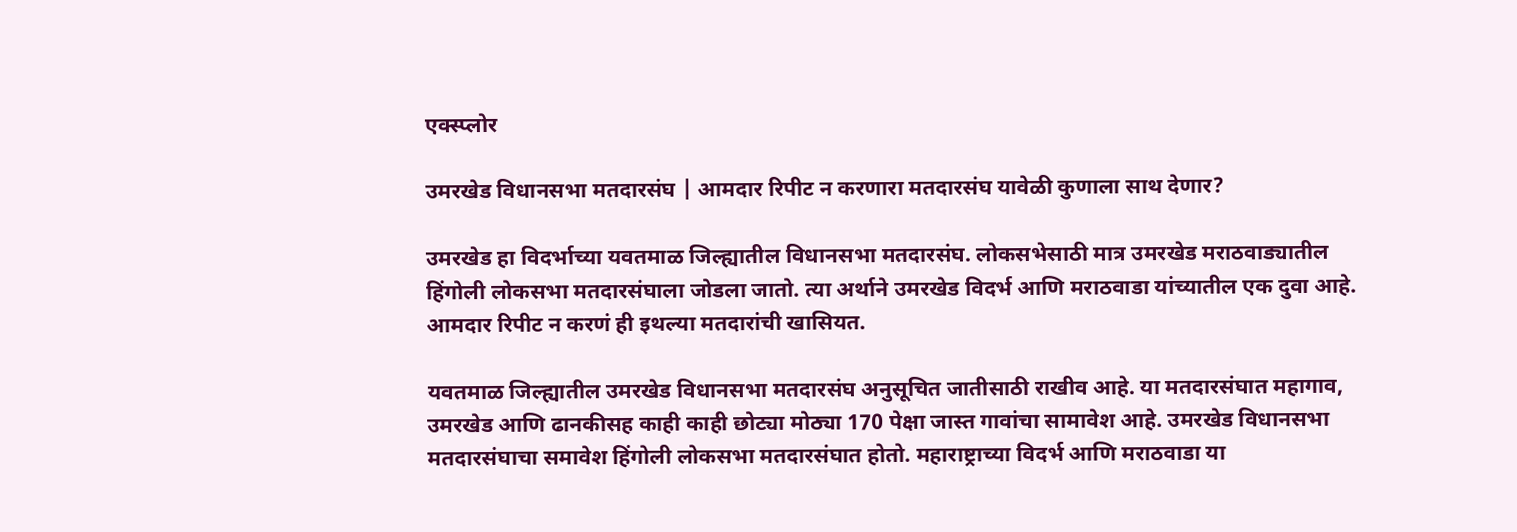एक्स्प्लोर

उमरखेड विधानसभा मतदारसंघ | आमदार रिपीट न करणारा मतदारसंघ यावेळी कुणाला साथ देणार?

उमरखेड हा विदर्भाच्या यवतमाळ जिल्ह्यातील विधानसभा मतदारसंघ. लोकसभेसाठी मात्र उमरखेड मराठवाड्यातील हिंगोली लोकसभा मतदारसंघाला जोडला जातो. त्या अर्थाने उमरखेड विदर्भ आणि मराठवाडा यांच्यातील एक दुवा आहे. आमदार रिपीट न करणं ही इथल्या मतदारांची खासियत.

यवतमाळ जिल्ह्यातील उमरखेड विधानसभा मतदारसंघ अनुसूचित जातीसाठी राखीव आहे. या मतदारसंघात महागाव, उमरखेड आणि ढानकीसह काही काही छोट्या मोठ्या 170 पेक्षा जास्त गावांचा सामावेश आहे. उमरखेड विधानसभा मतदारसंघाचा समावेश हिंगोली लोकसभा मतदारसंघात होतो. महाराष्ट्राच्या विदर्भ आणि मराठवाडा या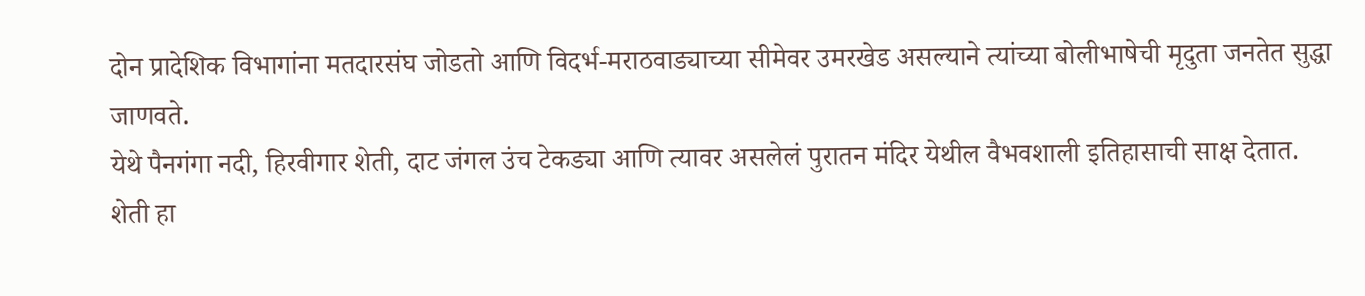दोन प्रादेशिक विभागांना मतदारसंघ जोडतो आणि विदर्भ-मराठवाड्याच्या सीमेवर उमरखेड असल्याने त्यांच्या बोलीभाषेची मृदुता जनतेत सुद्धा जाणवते.
येथे पैनगंगा नदी, हिरवीगार शेती, दाट जंगल उंच टेकड्या आणि त्यावर असलेलं पुरातन मंदिर येथील वैभवशाली इतिहासाची साक्ष देतात.
शेती हा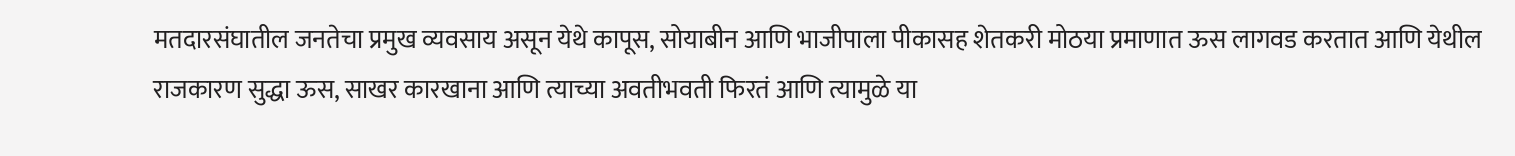मतदारसंघातील जनतेचा प्रमुख व्यवसाय असून येथे कापूस, सोयाबीन आणि भाजीपाला पीकासह शेतकरी मोठया प्रमाणात ऊस लागवड करतात आणि येथील राजकारण सुद्धा ऊस, साखर कारखाना आणि त्याच्या अवतीभवती फिरतं आणि त्यामुळे या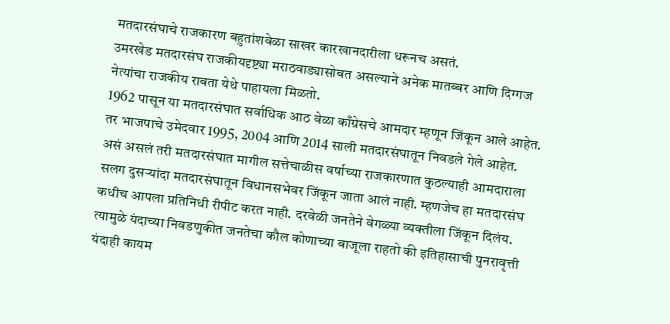मतदारसंघाचे राजकारण बहुतांशवेळा साखर कारखानदारीला धरूनच असतं.
उमरखेड मतदारसंघ राजकीयदृष्ट्या मराठवाड्यासोबत असल्याने अनेक मातब्बर आणि दिग्गज नेत्यांचा राजकीय राबता येथे पाहायला मिळतो.
1962 पासून या मतदारसंघात सर्वाधिक आठ वेळा काँग्रेसचे आमदार म्हणून जिंकून आले आहेत. तर भाजपाचे उमेदवार 1995, 2004 आणि 2014 साली मतदारसंघातून निवडले गेले आहेत.
असं असलं तरी मतदारसंघात मागील सत्तेचाळीस वर्षाच्या राजकारणात कुठल्याही आमदाराला सलग दुसऱ्यांदा मतदारसंघातून विधानसभेवर जिंकून जाता आलं नाही. म्हणजेच हा मतदारसंघ कधीच आपला प्रतिनिधी रीपीट करत नाही. दरवेळी जनतेने वेगळ्या व्यक्तीला जिंकून दिलंय. त्यामुळे यंदाच्या निवडणुकीत जनतेचा कौल कोणाच्या बाजूला राहतो की इतिहासाची पुनरावृत्ती यंदाही कायम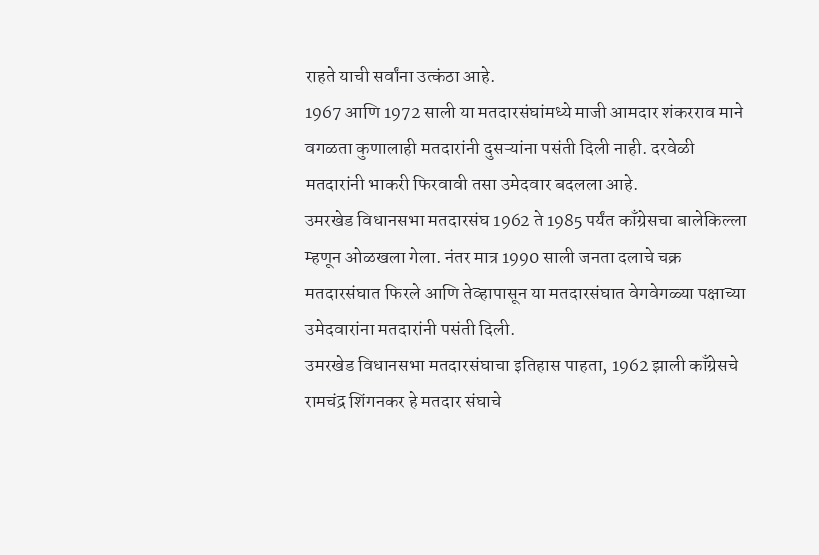राहते याची सर्वांना उत्कंठा आहे.
1967 आणि 1972 साली या मतदारसंघांमध्ये माजी आमदार शंकरराव माने वगळता कुणालाही मतदारांनी दुसऱ्यांना पसंती दिली नाही. दरवेळी मतदारांनी भाकरी फिरवावी तसा उमेदवार बदलला आहे.
उमरखेड विधानसभा मतदारसंघ 1962 ते 1985 पर्यंत काँग्रेसचा बालेकिल्ला म्हणून ओळखला गेला. नंतर मात्र 1990 साली जनता दलाचे चक्र मतदारसंघात फिरले आणि तेव्हापासून या मतदारसंघात वेगवेगळ्या पक्षाच्या उमेदवारांना मतदारांनी पसंती दिली.
उमरखेड विधानसभा मतदारसंघाचा इतिहास पाहता, 1962 झाली काँग्रेसचे रामचंद्र शिंगनकर हे मतदार संघाचे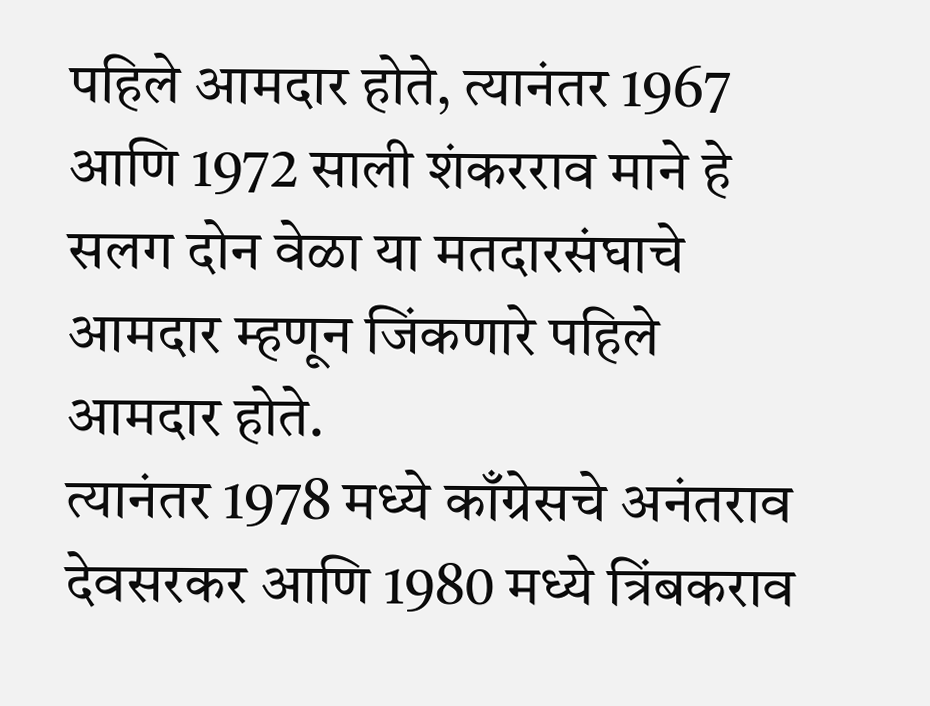पहिले आमदार होते, त्यानंतर 1967 आणि 1972 साली शंकरराव माने हे सलग दोन वेळा या मतदारसंघाचे आमदार म्हणून जिंकणारे पहिले आमदार होते.
त्यानंतर 1978 मध्ये काँग्रेसचे अनंतराव देवसरकर आणि 1980 मध्ये त्रिंबकराव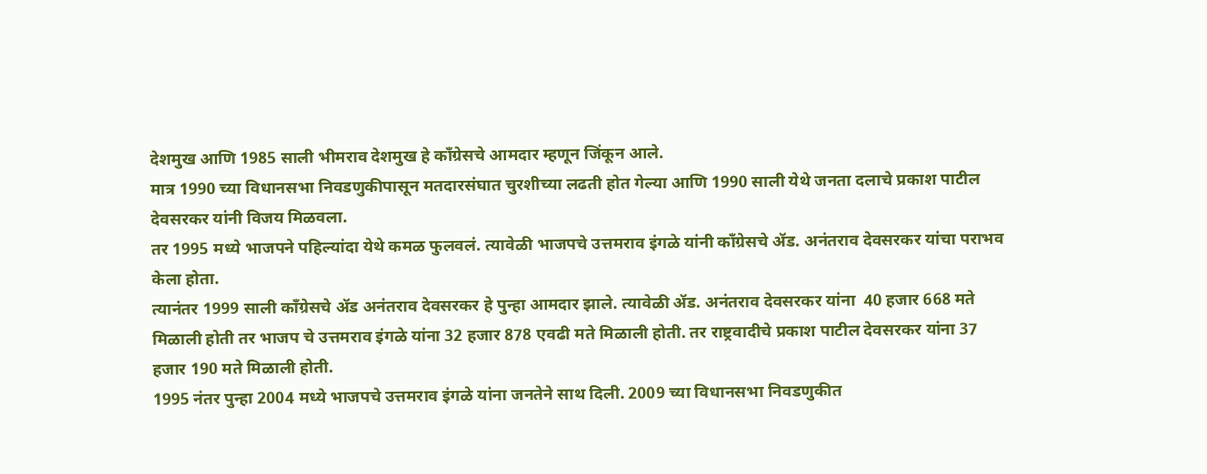देशमुख आणि 1985 साली भीमराव देशमुख हे काँग्रेसचे आमदार म्हणून जिंकून आले.
मात्र 1990 च्या विधानसभा निवडणुकीपासून मतदारसंघात चुरशीच्या लढती होत गेल्या आणि 1990 साली येथे जनता दलाचे प्रकाश पाटील देवसरकर यांनी विजय मिळवला.
तर 1995 मध्ये भाजपने पहिल्यांदा येथे कमळ फुलवलं. त्यावेळी भाजपचे उत्तमराव इंगळे यांनी काँग्रेसचे ॲड. अनंतराव देवसरकर यांचा पराभव केला होता.
त्यानंतर 1999 साली काँग्रेसचे ॲड अनंतराव देवसरकर हे पुन्हा आमदार झाले. त्यावेळी ॲड. अनंतराव देवसरकर यांना  40 हजार 668 मते मिळाली होती तर भाजप चे उत्तमराव इंगळे यांना 32 हजार 878 एवढी मते मिळाली होती. तर राष्ट्रवादीचे प्रकाश पाटील देवसरकर यांना 37 हजार 190 मते मिळाली होती.
1995 नंतर पुन्हा 2004 मध्ये भाजपचे उत्तमराव इंगळे यांना जनतेने साथ दिली. 2009 च्या विधानसभा निवडणुकीत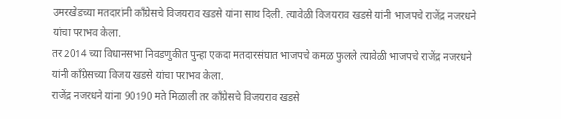उमरखेडच्या मतदारांनी काँग्रेसचे विजयराव खडसे यांना साथ दिली. त्यावेळी विजयराव खडसे यांनी भाजपचे राजेंद्र नजरधने यांचा पराभव केला.
तर 2014 च्या विधानसभा निवडणुकीत पुन्हा एकदा मतदारसंघात भाजपचे कमळ फुलले त्यावेळी भाजपचे राजेंद्र नजरधने यांनी काँग्रेसच्या विजय खडसे यांचा पराभव केला.
राजेंद्र नजरधने यांना 90190 मते मिळाली तर काँग्रेसचे विजयराव खडसे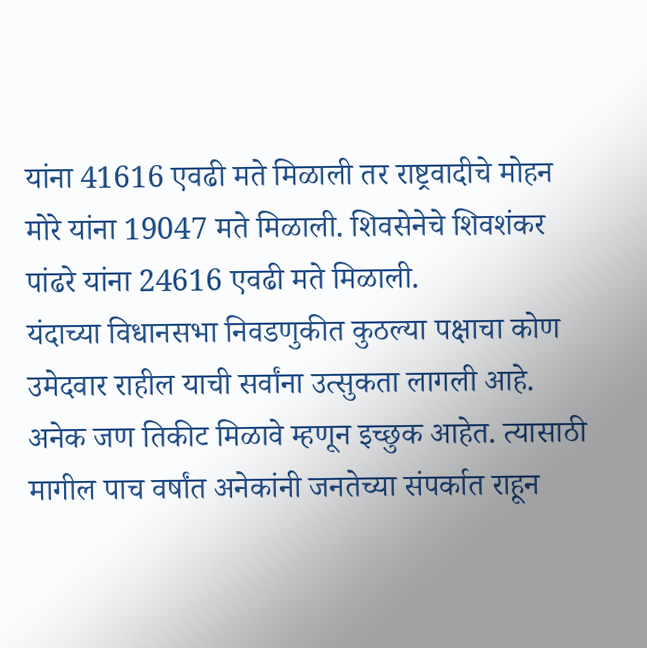यांना 41616 एवढी मते मिळाली तर राष्ट्रवादीचे मोहन मोरे यांना 19047 मते मिळाली. शिवसेनेचे शिवशंकर पांढरे यांना 24616 एवढी मते मिळाली.
यंदाच्या विधानसभा निवडणुकीत कुठल्या पक्षाचा कोण उमेदवार राहील याची सर्वांना उत्सुकता लागली आहे. अनेक जण तिकीट मिळावे म्हणून इच्छुक आहेत. त्यासाठी मागील पाच वर्षांत अनेकांनी जनतेच्या संपर्कात राहून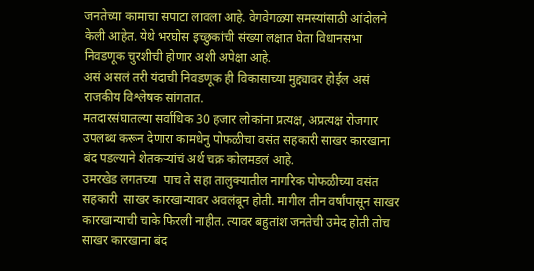जनतेच्या कामाचा सपाटा लावला आहे. वेगवेगळ्या समस्यांसाठी आंदोलने केली आहेत. येथे भरघोस इच्छुकांची संख्या लक्षात घेता विधानसभा निवडणूक चुरशीची होणार अशी अपेक्षा आहे.
असं असलं तरी यंदाची निवडणूक ही विकासाच्या मुद्द्यावर होईल असं राजकीय विश्लेषक सांगतात.
मतदारसंघातल्या सर्वाधिक 30 हजार लोकांना प्रत्यक्ष, अप्रत्यक्ष रोजगार उपलब्ध करून देणारा कामधेनु पोफळीचा वसंत सहकारी साखर कारखाना बंद पडल्याने शेतकऱ्यांचं अर्थ चक्र कोलमडलं आहे.
उमरखेड लगतच्या  पाच ते सहा तालुक्यातील नागरिक पोफळीच्या वसंत सहकारी  साखर कारखान्यावर अवलंबून होती. मागील तीन वर्षांपासून साखर कारखान्याची चाके फिरली नाहीत. त्यावर बहुतांश जनतेची उमेद होती तोच साखर कारखाना बंद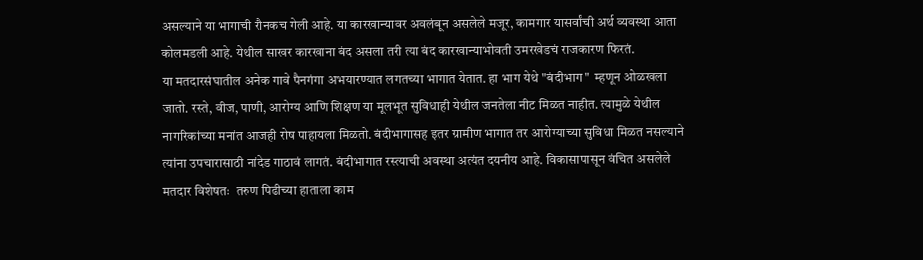असल्याने या भागाची रौनकच गेली आहे. या कारखान्यावर अवलंबून असलेले मजूर, कामगार यासर्वांची अर्थ व्यवस्था आता कोलमडली आहे. येथील साखर कारखाना बंद असला तरी त्या बंद कारखान्याभोवती उमरखेडचं राजकारण फिरतं.
या मतदारसंघातील अनेक गावे पैनगंगा अभयारण्यात लगतच्या भागात येतात. हा भाग येथे "बंदीभाग"  म्हणून ओळखला जातो. रस्ते, वीज, पाणी, आरोग्य आणि शिक्षण या मूलभूत सुविधाही येथील जनतेला नीट मिळत नाहीत. त्यामुळे येथील नागरिकांच्या मनांत आजही रोष पाहायला मिळतो. बंदीभागासह इतर ग्रामीण भागात तर आरोग्याच्या सुविधा मिळत नसल्याने त्यांना उपचारासाठी नांदेड गाठावं लागतं. बंदीभागात रस्त्याची अवस्था अत्यंत दयनीय आहे. विकासापासून वंचित असलेले मतदार विशेषतः  तरुण पिढीच्या हाताला काम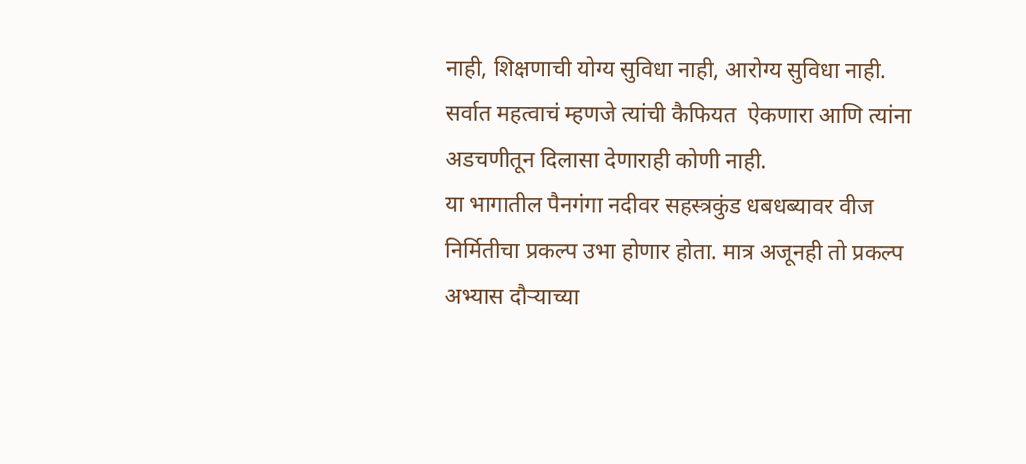नाही, शिक्षणाची योग्य सुविधा नाही, आरोग्य सुविधा नाही. सर्वात महत्वाचं म्हणजे त्यांची कैफियत  ऐकणारा आणि त्यांना अडचणीतून दिलासा देणाराही कोणी नाही.
या भागातील पैनगंगा नदीवर सहस्त्रकुंड धबधब्यावर वीज निर्मितीचा प्रकल्प उभा होणार होता. मात्र अजूनही तो प्रकल्प अभ्यास दौऱ्याच्या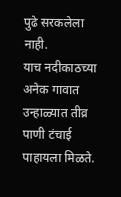पुढे सरकलेला नाही.
याच नदीकाठच्या अनेक गावात उन्हाळ्यात तीव्र पाणी टंचाई पाहायला मिळते.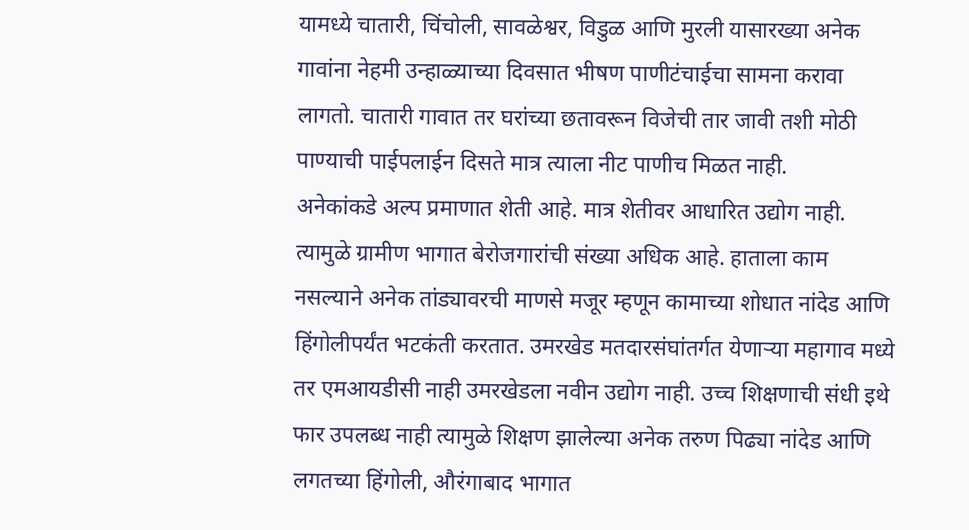यामध्ये चातारी, चिंचोली, सावळेश्वर, विडुळ आणि मुरली यासारख्या अनेक गावांना नेहमी उन्हाळ्याच्या दिवसात भीषण पाणीटंचाईचा सामना करावा लागतो. चातारी गावात तर घरांच्या छतावरून विजेची तार जावी तशी मोठी पाण्याची पाईपलाईन दिसते मात्र त्याला नीट पाणीच मिळत नाही.
अनेकांकडे अल्प प्रमाणात शेती आहे. मात्र शेतीवर आधारित उद्योग नाही. त्यामुळे ग्रामीण भागात बेरोजगारांची संख्या अधिक आहे. हाताला काम नसल्याने अनेक तांड्यावरची माणसे मजूर म्हणून कामाच्या शोधात नांदेड आणि हिंगोलीपर्यंत भटकंती करतात. उमरखेड मतदारसंघांतर्गत येणाऱ्या महागाव मध्ये तर एमआयडीसी नाही उमरखेडला नवीन उद्योग नाही. उच्च शिक्षणाची संधी इथे फार उपलब्ध नाही त्यामुळे शिक्षण झालेल्या अनेक तरुण पिढ्या नांदेड आणि लगतच्या हिंगोली, औरंगाबाद भागात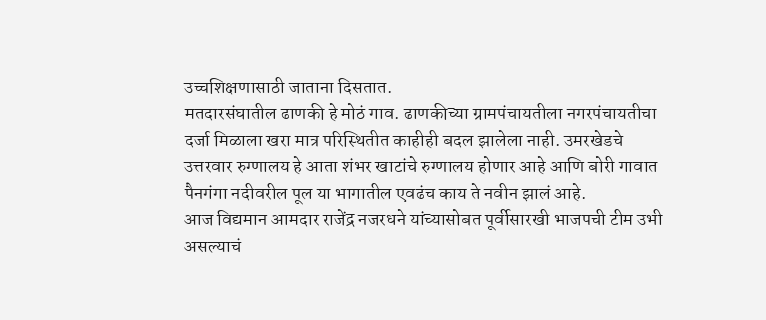उच्चशिक्षणासाठी जाताना दिसतात.
मतदारसंघातील ढाणकी हे मोठं गाव. ढाणकीच्या ग्रामपंचायतीला नगरपंचायतीचा दर्जा मिळाला खरा मात्र परिस्थितीत काहीही बदल झालेला नाही. उमरखेडचे उत्तरवार रुग्णालय हे आता शंभर खाटांचे रुग्णालय होणार आहे आणि बोरी गावात पैनगंगा नदीवरील पूल या भागातील एवढंच काय ते नवीन झालं आहे.
आज विद्यमान आमदार राजेंद्र नजरधने यांच्यासोबत पूर्वीसारखी भाजपची टीम उभी असल्याचं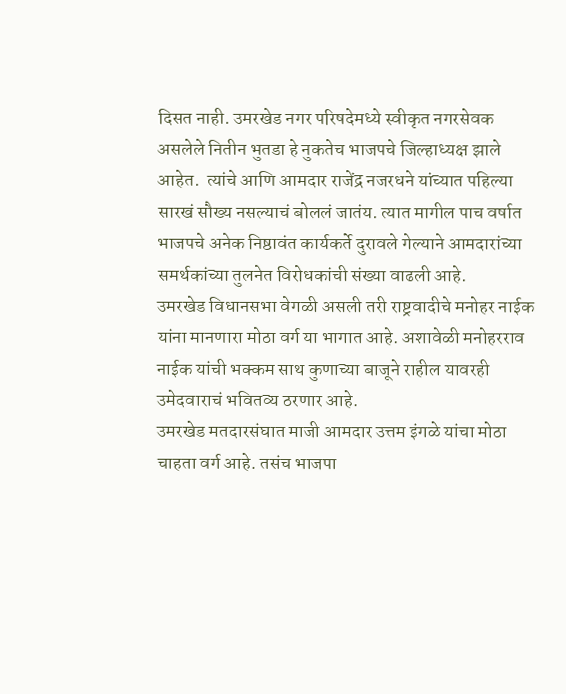दिसत नाही. उमरखेड नगर परिषदेमध्ये स्वीकृत नगरसेवक असलेले नितीन भुतडा हे नुकतेच भाजपचे जिल्हाध्यक्ष झाले आहेत.  त्यांचे आणि आमदार राजेंद्र नजरधने यांच्यात पहिल्या सारखं सौख्य नसल्याचं बोललं जातंय. त्यात मागील पाच वर्षात भाजपचे अनेक निष्ठावंत कार्यकर्ते दुरावले गेल्याने आमदारांच्या समर्थकांच्या तुलनेत विरोधकांची संख्या वाढली आहे.
उमरखेड विधानसभा वेगळी असली तरी राष्ट्रवादीचे मनोहर नाईक यांना मानणारा मोठा वर्ग या भागात आहे. अशावेळी मनोहरराव नाईक यांची भक्कम साथ कुणाच्या बाजूने राहील यावरही उमेदवाराचं भवितव्य ठरणार आहे.
उमरखेड मतदारसंघात माजी आमदार उत्तम इंगळे यांचा मोठा चाहता वर्ग आहे. तसंच भाजपा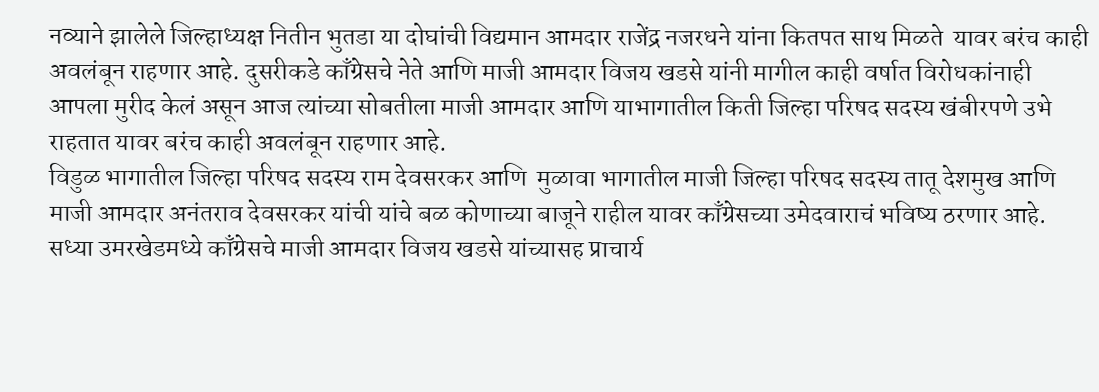नव्याने झालेले जिल्हाध्यक्ष नितीन भुतडा या दोघांची विद्यमान आमदार राजेंद्र नजरधने यांना कितपत साथ मिळते  यावर बरंच काही अवलंबून राहणार आहे. दुसरीकडे काँग्रेसचे नेते आणि माजी आमदार विजय खडसे यांनी मागील काही वर्षात विरोधकांनाही आपला मुरीद केलं असून आज त्यांच्या सोबतीला माजी आमदार आणि याभागातील किती जिल्हा परिषद सदस्य खंबीरपणे उभे राहतात यावर बरंच काही अवलंबून राहणार आहे.
विडुळ भागातील जिल्हा परिषद सदस्य राम देवसरकर आणि  मुळावा भागातील माजी जिल्हा परिषद सदस्य तातू देशमुख आणि माजी आमदार अनंतराव देवसरकर यांची यांचे बळ कोणाच्या बाजूने राहील यावर काँग्रेसच्या उमेदवाराचं भविष्य ठरणार आहे.
सध्या उमरखेडमध्ये काँग्रेसचे माजी आमदार विजय खडसे यांच्यासह प्राचार्य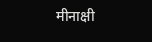मीनाक्षी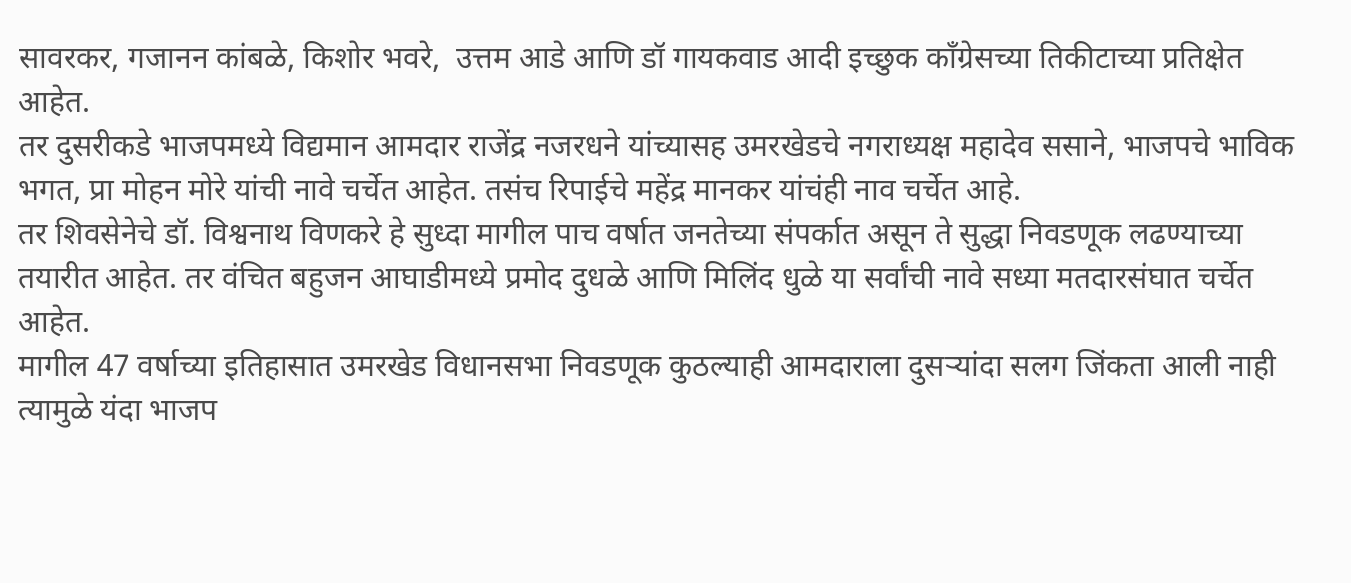सावरकर, गजानन कांबळे, किशोर भवरे,  उत्तम आडे आणि डॉ गायकवाड आदी इच्छुक काँग्रेसच्या तिकीटाच्या प्रतिक्षेत आहेत.
तर दुसरीकडे भाजपमध्ये विद्यमान आमदार राजेंद्र नजरधने यांच्यासह उमरखेडचे नगराध्यक्ष महादेव ससाने, भाजपचे भाविक भगत, प्रा मोहन मोरे यांची नावे चर्चेत आहेत. तसंच रिपाईचे महेंद्र मानकर यांचंही नाव चर्चेत आहे.
तर शिवसेनेचे डॉ. विश्वनाथ विणकरे हे सुध्दा मागील पाच वर्षात जनतेच्या संपर्कात असून ते सुद्धा निवडणूक लढण्याच्या तयारीत आहेत. तर वंचित बहुजन आघाडीमध्ये प्रमोद दुधळे आणि मिलिंद धुळे या सर्वांची नावे सध्या मतदारसंघात चर्चेत आहेत.
मागील 47 वर्षाच्या इतिहासात उमरखेड विधानसभा निवडणूक कुठल्याही आमदाराला दुसऱ्यांदा सलग जिंकता आली नाही त्यामुळे यंदा भाजप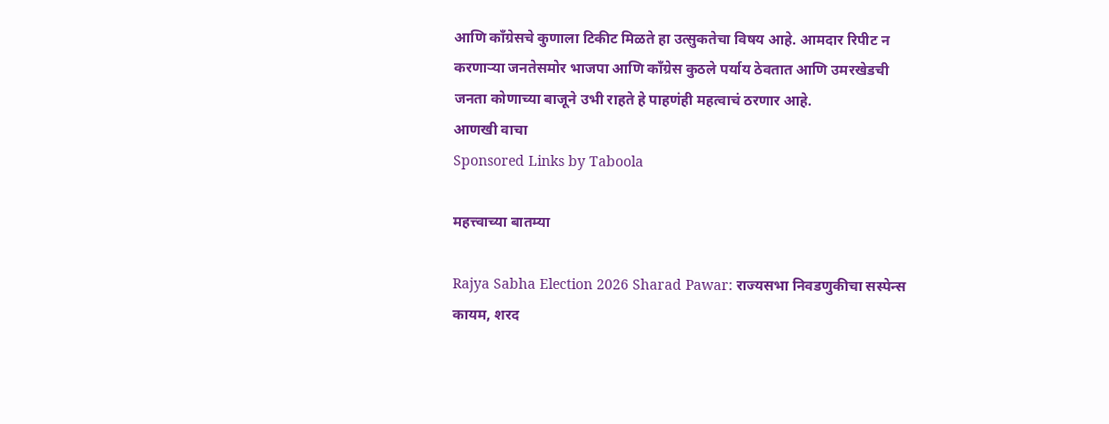आणि काँग्रेसचे कुणाला टिकीट मिळते हा उत्सुकतेचा विषय आहे. आमदार रिपीट न करणाऱ्या जनतेसमोर भाजपा आणि काँग्रेस कुठले पर्याय ठेवतात आणि उमरखेडची जनता कोणाच्या बाजूने उभी राहते हे पाहणंही महत्वाचं ठरणार आहे.
आणखी वाचा
Sponsored Links by Taboola

महत्त्वाच्या बातम्या

Rajya Sabha Election 2026 Sharad Pawar: राज्यसभा निवडणुकीचा सस्पेन्स कायम, शरद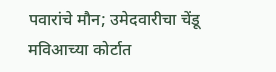पवारांचे मौन; उमेदवारीचा चेंडू मविआच्या कोर्टात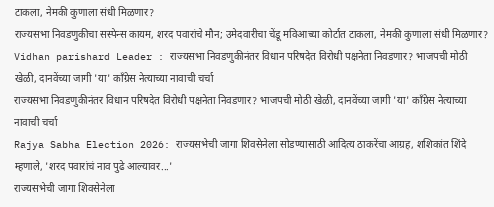टाकला, नेमकी कुणाला संधी मिळणार?
राज्यसभा निवडणुकीचा सस्पेन्स कायम, शरद पवारांचे मौन; उमेदवारीचा चेंडू मविआच्या कोर्टात टाकला, नेमकी कुणाला संधी मिळणार?
Vidhan parishard Leader : राज्यसभा निवडणुकीनंतर विधान परिषदेत विरोधी पक्षनेता निवडणार? भाजपची मोठी खेळी, दानवेंच्या जागी 'या' काँग्रेस नेत्याच्या नावाची चर्चा
राज्यसभा निवडणुकीनंतर विधान परिषदेत विरोधी पक्षनेता निवडणार? भाजपची मोठी खेळी, दानवेंच्या जागी 'या' काँग्रेस नेत्याच्या नावाची चर्चा
Rajya Sabha Election 2026: राज्यसभेची जागा शिवसेनेला सोडण्यासाठी आदित्य ठाकरेंचा आग्रह, शशिकांत शिंदे म्हणाले, 'शरद पवारांचं नाव पुढे आल्यावर...'
राज्यसभेची जागा शिवसेनेला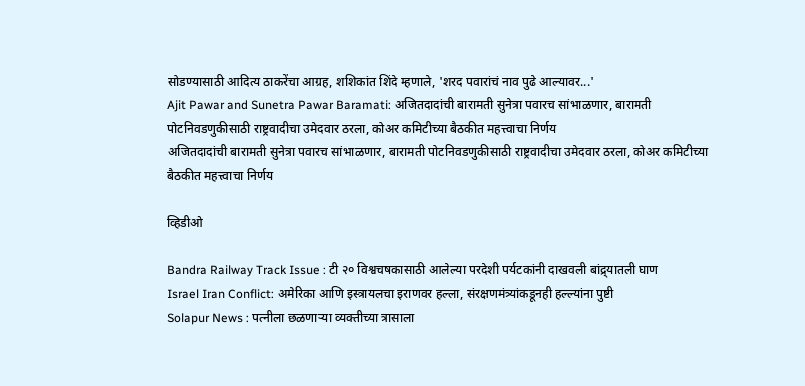सोडण्यासाठी आदित्य ठाकरेंचा आग्रह, शशिकांत शिंदे म्हणाले, 'शरद पवारांचं नाव पुढे आल्यावर...'
Ajit Pawar and Sunetra Pawar Baramati: अजितदादांची बारामती सुनेत्रा पवारच सांभाळणार, बारामती पोटनिवडणुकीसाठी राष्ट्रवादीचा उमेदवार ठरला, कोअर कमिटीच्या बैठकीत महत्त्वाचा निर्णय
अजितदादांची बारामती सुनेत्रा पवारच सांभाळणार, बारामती पोटनिवडणुकीसाठी राष्ट्रवादीचा उमेदवार ठरला, कोअर कमिटीच्या बैठकीत महत्त्वाचा निर्णय

व्हिडीओ

Bandra Railway Track Issue : टी २० विश्वचषकासाठी आलेल्या परदेशी पर्यटकांनी दाखवली बांद्र्यातली घाण
Israel Iran Conflict: अमेरिका आणि इस्त्रायलचा इराणवर हल्ला, संरक्षणमंत्र्यांकडूनही हल्ल्यांना पुष्टी
Solapur News : पत्नीला छळणाऱ्या व्यक्तीच्या त्रासाला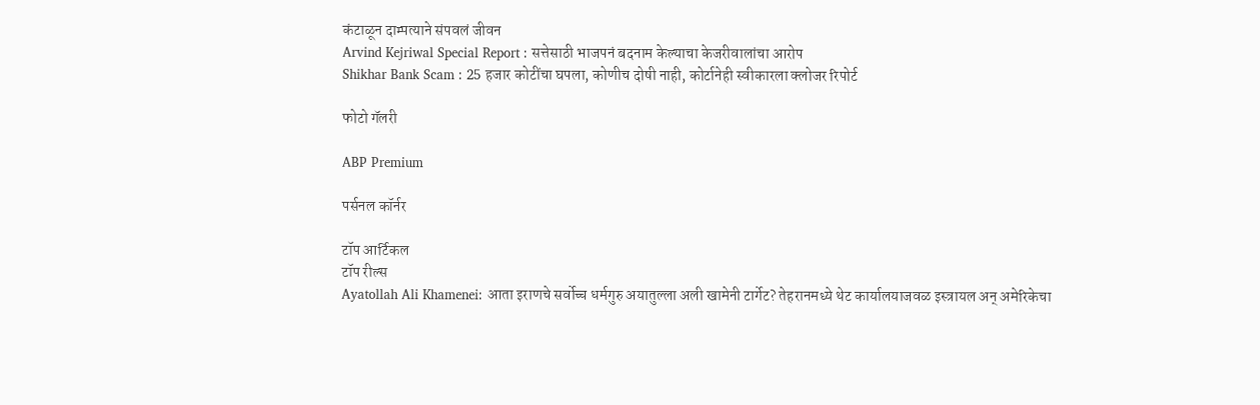कंटाळून दाम्पत्याने संपवलं जीवन
Arvind Kejriwal Special Report : सत्तेसाठी भाजपनं बदनाम केल्याचा केजरीवालांचा आरोप
Shikhar Bank Scam : 25 हजार कोटींचा घपला, कोणीच दोषी नाही, कोर्टानेही स्वीकारला क्लोजर रिपोर्ट

फोटो गॅलरी

ABP Premium

पर्सनल कॉर्नर

टॉप आर्टिकल
टॉप रील्स
Ayatollah Ali Khamenei: आता इराणचे सर्वोच्च धर्मगुरु अयातुल्ला अली खामेनी टार्गेट? तेहरानमध्ये थेट कार्यालयाजवळ इस्त्रायल अन् अमेरिकेचा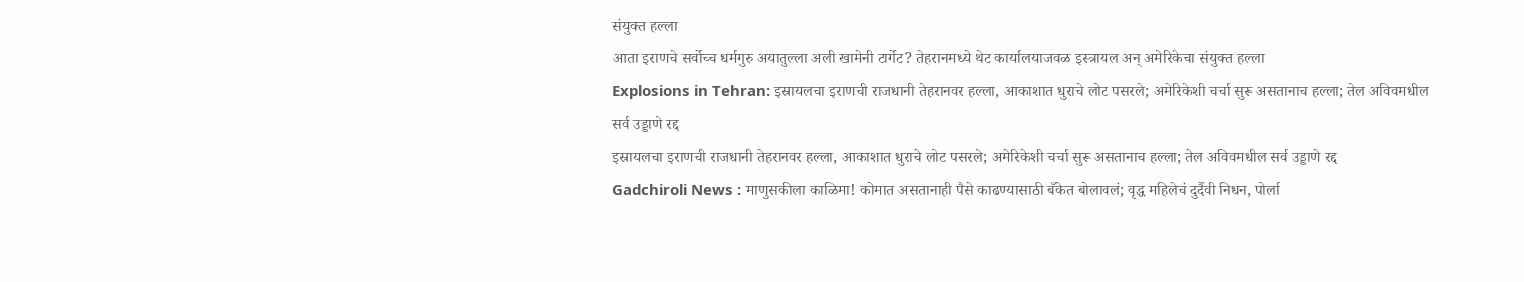संयुक्त हल्ला
आता इराणचे सर्वोच्च धर्मगुरु अयातुल्ला अली खामेनी टार्गेट? तेहरानमध्ये थेट कार्यालयाजवळ इस्त्रायल अन् अमेरिकेचा संयुक्त हल्ला
Explosions in Tehran: इस्रायलचा इराणची राजधानी तेहरानवर हल्ला, आकाशात धुराचे लोट पसरले; अमेरिकेशी चर्चा सुरू असतानाच हल्ला; तेल अविवमधील सर्व उड्डाणे रद्द
इस्रायलचा इराणची राजधानी तेहरानवर हल्ला, आकाशात धुराचे लोट पसरले; अमेरिकेशी चर्चा सुरू असतानाच हल्ला; तेल अविवमधील सर्व उड्डाणे रद्द
Gadchiroli News : माणुसकीला काळिमा! कोमात असतानाही पैसे काढण्यासाठी बँकेत बोलावलं; वृद्ध महिलेचं दुर्दैवी निधन, पोर्ला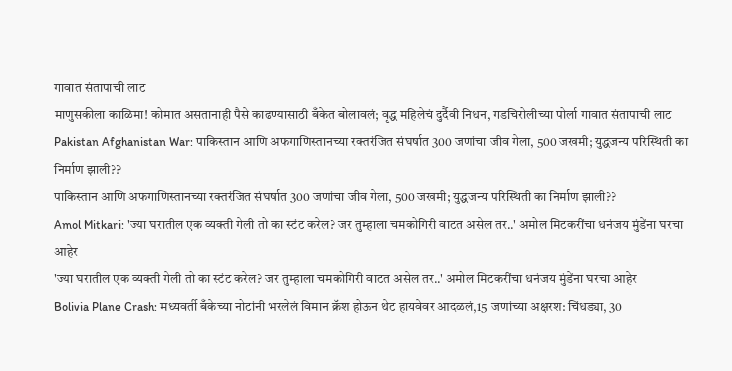गावात संतापाची लाट
माणुसकीला काळिमा! कोमात असतानाही पैसे काढण्यासाठी बँकेत बोलावलं; वृद्ध महिलेचं दुर्दैवी निधन, गडचिरोलीच्या पोर्ला गावात संतापाची लाट
Pakistan Afghanistan War: पाकिस्तान आणि अफगाणिस्तानच्या रक्तरंजित संघर्षात 300 जणांचा जीव गेला, 500 जखमी; युद्धजन्य परिस्थिती का निर्माण झाली??
पाकिस्तान आणि अफगाणिस्तानच्या रक्तरंजित संघर्षात 300 जणांचा जीव गेला, 500 जखमी; युद्धजन्य परिस्थिती का निर्माण झाली??
Amol Mitkari: 'ज्या घरातील एक व्यक्ती गेली तो का स्टंट करेल? जर तुम्हाला चमकोगिरी वाटत असेल तर..' अमोल मिटकरींचा धनंजय मुंडेंना घरचा आहेर
'ज्या घरातील एक व्यक्ती गेली तो का स्टंट करेल? जर तुम्हाला चमकोगिरी वाटत असेल तर..' अमोल मिटकरींचा धनंजय मुंडेंना घरचा आहेर
Bolivia Plane Crash: मध्यवर्ती बँकेच्या नोटांनी भरलेलं विमान क्रॅश होऊन थेट हायवेवर आदळलं,15 जणांच्या अक्षरश: चिंधड्या, 30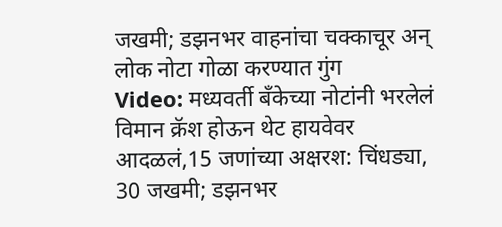जखमी; डझनभर वाहनांचा चक्काचूर अन् लोक नोटा गोळा करण्यात गुंग
Video: मध्यवर्ती बँकेच्या नोटांनी भरलेलं विमान क्रॅश होऊन थेट हायवेवर आदळलं,15 जणांच्या अक्षरश: चिंधड्या, 30 जखमी; डझनभर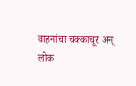वाहनांचा चक्काचूर अन् लोक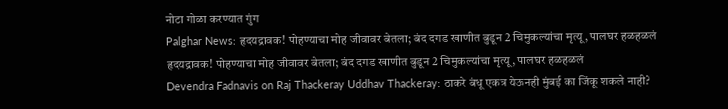नोटा गोळा करण्यात गुंग
Palghar News: हृदयद्रावक! पोहण्याचा मोह जीवावर बेतला; बंद दगड खाणीत बुडून 2 चिमुकल्यांचा मृत्यू, पालघर हळहळलं
हृदयद्रावक! पोहण्याचा मोह जीवावर बेतला; बंद दगड खाणीत बुडून 2 चिमुकल्यांचा मृत्यू, पालघर हळहळलं
Devendra Fadnavis on Raj Thackeray Uddhav Thackeray: ठाकरे बंधू एकत्र येऊनही मुंबई का जिंकू शकले नाही?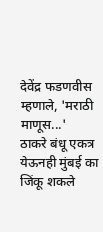देवेंद्र फडणवीस म्हणाले, 'मराठी माणूस...'
ठाकरे बंधू एकत्र येऊनही मुंबई का जिंकू शकले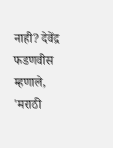नाही? देवेंद्र फडणवीस म्हणाले, 'मराठी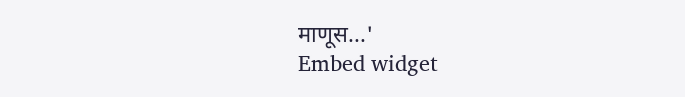माणूस...'
Embed widget